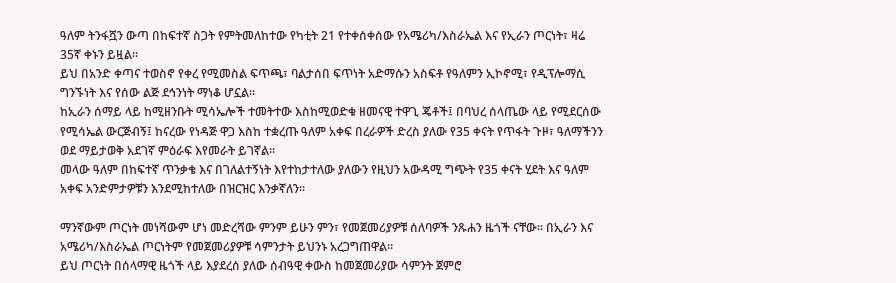ዓለም ትንፋሿን ውጣ በከፍተኛ ስጋት የምትመለከተው የካቲት 21 የተቀሰቀሰው የአሜሪካ/እስራኤል እና የኢራን ጦርነት፣ ዛሬ 35ኛ ቀኑን ይዟል።
ይህ በአንድ ቀጣና ተወስኖ የቀረ የሚመስል ፍጥጫ፣ ባልታሰበ ፍጥነት አድማሱን አስፍቶ የዓለምን ኢኮኖሚ፣ የዲፕሎማሲ ግንኙነት እና የሰው ልጅ ደኅንነት ማነቆ ሆኗል።
ከኢራን ሰማይ ላይ ከሚዘንቡት ሚሳኤሎች ተመትተው እስከሚወድቁ ዘመናዊ ተዋጊ ጄቶች፤ በባህረ ሰላጤው ላይ የሚደርሰው የሚሳኤል ውርጅብኝ፤ ከናረው የነዳጅ ዋጋ እስከ ተቋረጡ ዓለም አቀፍ በረራዎች ድረስ ያለው የ35 ቀናት የጥፋት ጉዞ፣ ዓለማችንን ወደ ማይታወቅ አደገኛ ምዕራፍ እየመራት ይገኛል።
መላው ዓለም በከፍተኛ ጥንቃቄ እና በገለልተኝነት እየተከታተለው ያለውን የዚህን አውዳሚ ግጭት የ35 ቀናት ሂደት እና ዓለም አቀፍ አንድምታዎቹን እንደሚከተለው በዝርዝር እንቃኛለን።

ማንኛውም ጦርነት መነሻውም ሆነ መድረሻው ምንም ይሁን ምን፣ የመጀመሪያዎቹ ሰለባዎች ንጹሐን ዜጎች ናቸው። በኢራን እና አሜሪካ/እስራኤል ጦርነትም የመጀመሪያዎቹ ሳምንታት ይህንኑ አረጋግጠዋል።
ይህ ጦርነት በሰላማዊ ዜጎች ላይ እያደረሰ ያለው ሰብዓዊ ቀውስ ከመጀመሪያው ሳምንት ጀምሮ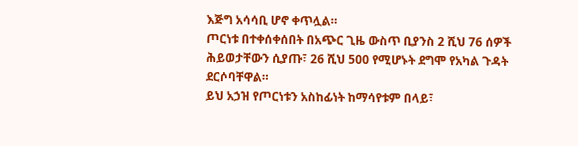እጅግ አሳሳቢ ሆኖ ቀጥሏል።
ጦርነቱ በተቀሰቀሰበት በአጭር ጊዜ ውስጥ ቢያንስ 2 ሺህ 76 ሰዎች ሕይወታቸውን ሲያጡ፣ 26 ሺህ 500 የሚሆኑት ደግሞ የአካል ጉዳት ደርሶባቸዋል።
ይህ አኃዝ የጦርነቱን አስከፊነት ከማሳየቱም በላይ፣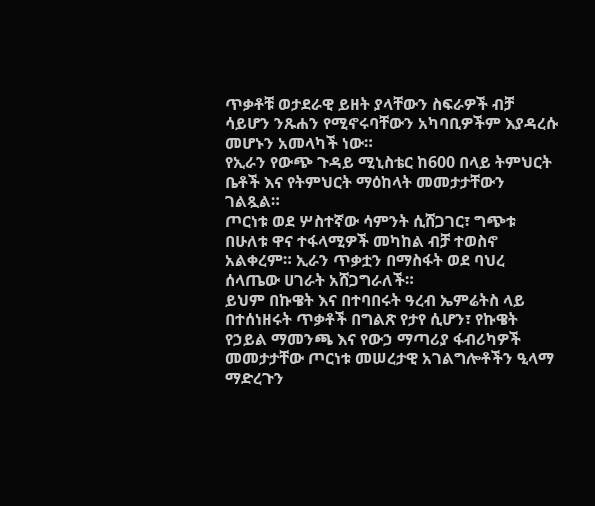ጥቃቶቹ ወታደራዊ ይዘት ያላቸውን ስፍራዎች ብቻ ሳይሆን ንጹሐን የሚኖሩባቸውን አካባቢዎችም እያዳረሱ መሆኑን አመላካች ነው።
የኢራን የውጭ ጉዳይ ሚኒስቴር ከ600 በላይ ትምህርት ቤቶች እና የትምህርት ማዕከላት መመታታቸውን ገልጿል።
ጦርነቱ ወደ ሦስተኛው ሳምንት ሲሸጋገር፣ ግጭቱ በሁለቱ ዋና ተፋላሚዎች መካከል ብቻ ተወስኖ አልቀረም። ኢራን ጥቃቷን በማስፋት ወደ ባህረ ሰላጤው ሀገራት አሸጋግራለች።
ይህም በኩዌት እና በተባበሩት ዓረብ ኤምሬትስ ላይ በተሰነዘሩት ጥቃቶች በግልጽ የታየ ሲሆን፣ የኩዌት የኃይል ማመንጫ እና የውኃ ማጣሪያ ፋብሪካዎች መመታታቸው ጦርነቱ መሠረታዊ አገልግሎቶችን ዒላማ ማድረጉን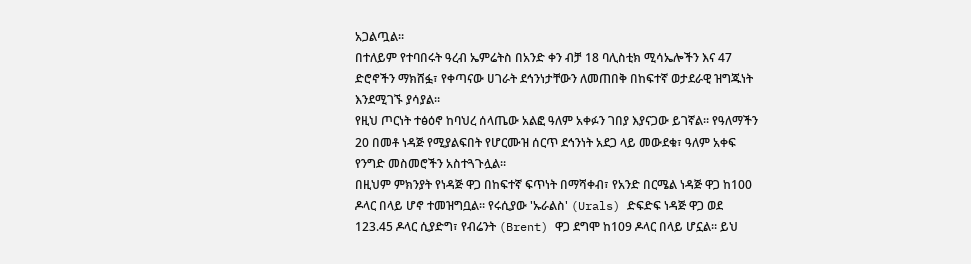አጋልጧል።
በተለይም የተባበሩት ዓረብ ኤምሬትስ በአንድ ቀን ብቻ 18 ባሊስቲክ ሚሳኤሎችን እና 47 ድሮኖችን ማክሸፏ፣ የቀጣናው ሀገራት ደኅንነታቸውን ለመጠበቅ በከፍተኛ ወታደራዊ ዝግጁነት እንደሚገኙ ያሳያል።
የዚህ ጦርነት ተፅዕኖ ከባህረ ሰላጤው አልፎ ዓለም አቀፉን ገበያ እያናጋው ይገኛል። የዓለማችን 20 በመቶ ነዳጅ የሚያልፍበት የሆርሙዝ ሰርጥ ደኅንነት አደጋ ላይ መውደቁ፣ ዓለም አቀፍ የንግድ መስመሮችን አስተጓጉሏል።
በዚህም ምክንያት የነዳጅ ዋጋ በከፍተኛ ፍጥነት በማሻቀብ፣ የአንድ በርሜል ነዳጅ ዋጋ ከ100 ዶላር በላይ ሆኖ ተመዝግቧል። የሩሲያው 'ኡራልስ' (Urals) ድፍድፍ ነዳጅ ዋጋ ወደ 123.45 ዶላር ሲያድግ፣ የብሬንት (Brent) ዋጋ ደግሞ ከ109 ዶላር በላይ ሆኗል። ይህ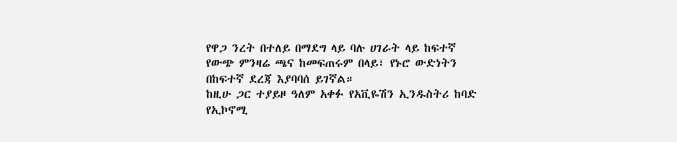የዋጋ ንረት በተለይ በማደግ ላይ ባሉ ሀገራት ላይ ከፍተኛ የውጭ ምንዛሬ ጫና ከመፍጠሩም በላይ፣ የኑሮ ውድነትን በከፍተኛ ደረጃ እያባባሰ ይገኛል።
ከዚሁ ጋር ተያይዞ ዓለም አቀፉ የአቪዬሽን ኢንዱስትሪ ከባድ የኢኮኖሚ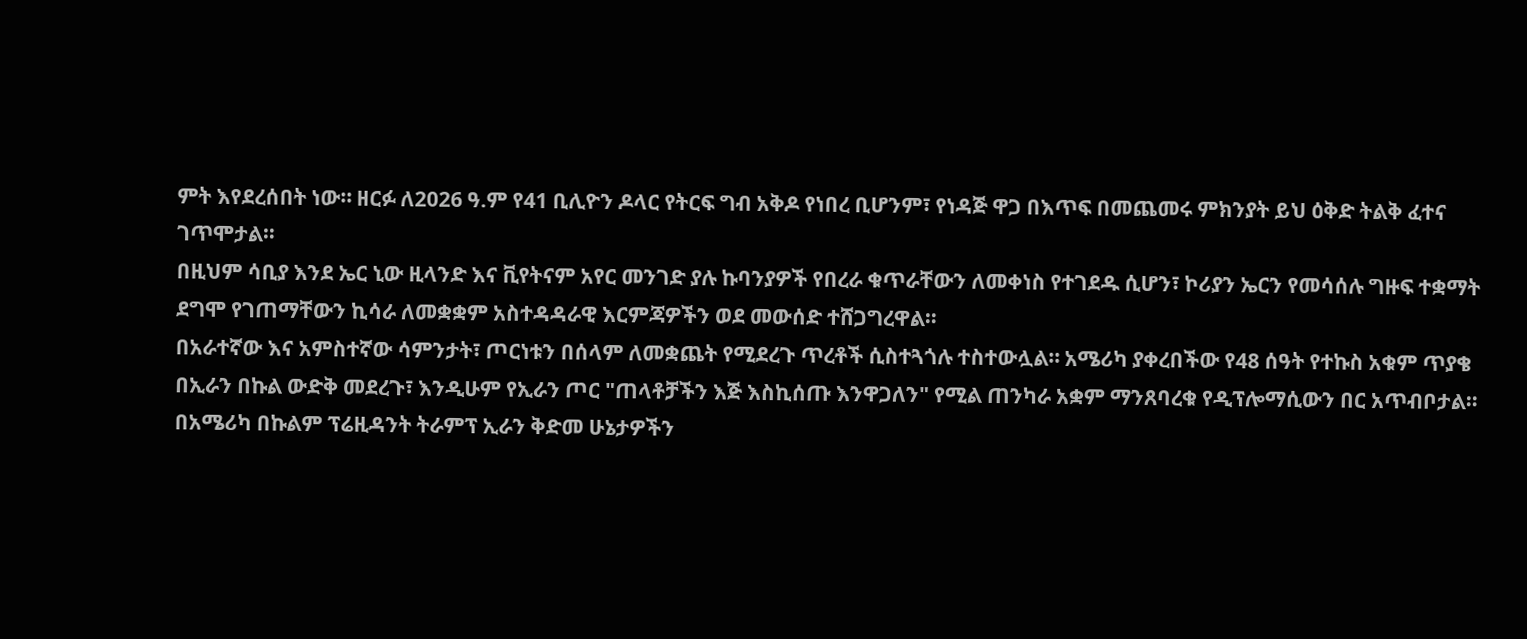ምት እየደረሰበት ነው። ዘርፉ ለ2026 ዓ.ም የ41 ቢሊዮን ዶላር የትርፍ ግብ አቅዶ የነበረ ቢሆንም፣ የነዳጅ ዋጋ በእጥፍ በመጨመሩ ምክንያት ይህ ዕቅድ ትልቅ ፈተና ገጥሞታል።
በዚህም ሳቢያ እንደ ኤር ኒው ዚላንድ እና ቪየትናም አየር መንገድ ያሉ ኩባንያዎች የበረራ ቁጥራቸውን ለመቀነስ የተገደዱ ሲሆን፣ ኮሪያን ኤርን የመሳሰሉ ግዙፍ ተቋማት ደግሞ የገጠማቸውን ኪሳራ ለመቋቋም አስተዳዳራዊ እርምጃዎችን ወደ መውሰድ ተሸጋግረዋል።
በአራተኛው እና አምስተኛው ሳምንታት፣ ጦርነቱን በሰላም ለመቋጨት የሚደረጉ ጥረቶች ሲስተጓጎሉ ተስተውሏል። አሜሪካ ያቀረበችው የ48 ሰዓት የተኩስ አቁም ጥያቄ በኢራን በኩል ውድቅ መደረጉ፣ እንዲሁም የኢራን ጦር "ጠላቶቻችን እጅ እስኪሰጡ እንዋጋለን" የሚል ጠንካራ አቋም ማንጸባረቁ የዲፕሎማሲውን በር አጥብቦታል።
በአሜሪካ በኩልም ፕሬዚዳንት ትራምፕ ኢራን ቅድመ ሁኔታዎችን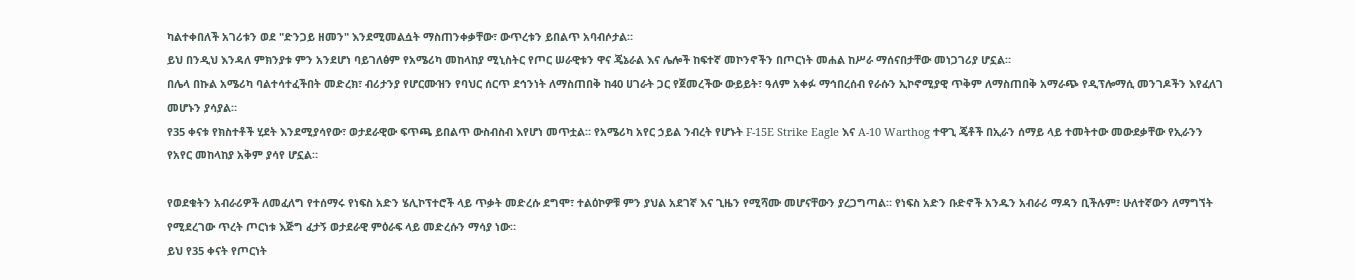ካልተቀበለች አገሪቱን ወደ "ድንጋይ ዘመን" እንደሚመልሷት ማስጠንቀቃቸው፣ ውጥረቱን ይበልጥ አባብሶታል።
ይህ በንዲህ እንዳለ ምክንያቱ ምን አንደሆነ ባይገለፅም የአሜሪካ መከላከያ ሚኒስትር የጦር ሠራዊቱን ዋና ጄኔራል እና ሌሎች ከፍተኛ መኮንኖችን በጦርነት መሐል ከሥራ ማሰናበታቸው መነጋገሪያ ሆኗል።
በሌላ በኩል አሜሪካ ባልተሳተፈችበት መድረክ፣ ብሪታንያ የሆርሙዝን የባህር ሰርጥ ደኅንነት ለማስጠበቅ ከ40 ሀገራት ጋር የጀመረችው ውይይት፣ ዓለም አቀፉ ማኅበረሰብ የራሱን ኢኮኖሚያዊ ጥቅም ለማስጠበቅ አማራጭ የዲፕሎማሲ መንገዶችን እየፈለገ መሆኑን ያሳያል።
የ35 ቀናቱ የክስተቶች ሂደት እንደሚያሳየው፣ ወታደራዊው ፍጥጫ ይበልጥ ውስብስብ እየሆነ መጥቷል። የአሜሪካ አየር ኃይል ንብረት የሆኑት F-15E Strike Eagle እና A-10 Warthog ተዋጊ ጄቶች በኢራን ሰማይ ላይ ተመትተው መውደቃቸው የኢራንን የአየር መከላከያ አቅም ያሳየ ሆኗል።

የወደቁትን አብራሪዎች ለመፈለግ የተሰማሩ የነፍስ አድን ሄሊኮፕተሮች ላይ ጥቃት መድረሱ ደግሞ፣ ተልዕኮዎቹ ምን ያህል አደገኛ እና ጊዜን የሚሻሙ መሆናቸውን ያረጋግጣል። የነፍስ አድን ቡድኖች አንዱን አብራሪ ማዳን ቢችሉም፣ ሁለተኛውን ለማግኘት የሚደረገው ጥረት ጦርነቱ እጅግ ፈታኝ ወታደራዊ ምዕራፍ ላይ መድረሱን ማሳያ ነው።
ይህ የ35 ቀናት የጦርነት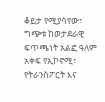ቆይታ የሚያሳየው፣ ግጭቱ ከወታደራዊ ፍጥጫነት አልፎ ዓለም አቀፍ የኢኮኖሚ፣ የትራንስፖርት እና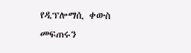የዲፕሎማሲ ቀውስ መፍጠሩን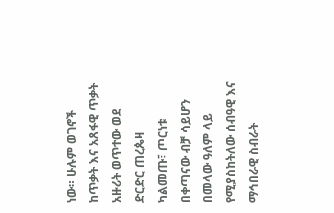ነው። ሁሉም ወገኖች ከጥቃት እና አጸፋዊ ጥቃት አዙሪት ወጥተው ወደ ድርድር ጠረጴዛ ካልመጡ፣ ጦርነቱ በቀጣናው ብቻ ሳይሆን በመላው ዓለም ላይ የሚያስከትለው ሰብዓዊ እና ማኅበራዊ ስብራት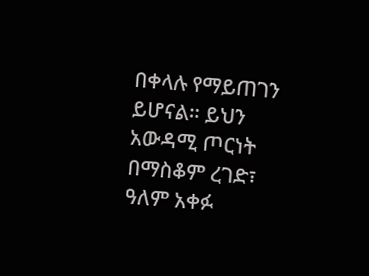በቀላሉ የማይጠገን ይሆናል። ይህን አውዳሚ ጦርነት በማስቆም ረገድ፣ ዓለም አቀፉ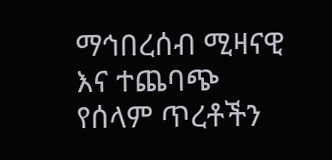ማኅበረሰብ ሚዛናዊ እና ተጨባጭ የሰላም ጥረቶችን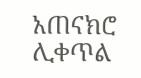አጠናክሮ ሊቀጥል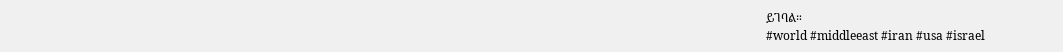ይገባል።
#world #middleeast #iran #usa #israel